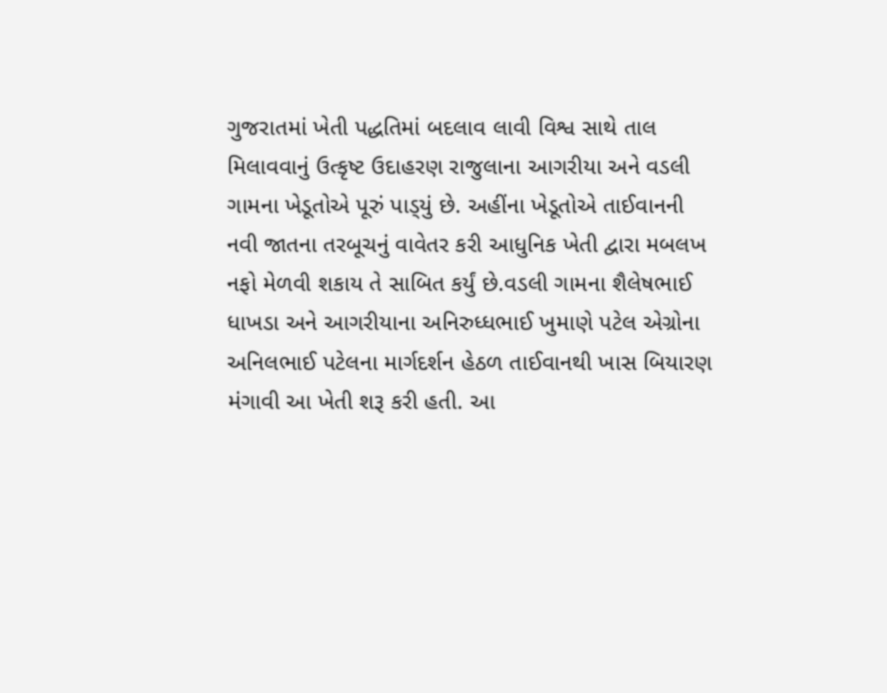ગુજરાતમાં ખેતી પદ્ધતિમાં બદલાવ લાવી વિશ્વ સાથે તાલ મિલાવવાનું ઉત્કૃષ્ટ ઉદાહરણ રાજુલાના આગરીયા અને વડલી ગામના ખેડૂતોએ પૂરું પાડ્‌યું છે. અહીંના ખેડૂતોએ તાઈવાનની નવી જાતના તરબૂચનું વાવેતર કરી આધુનિક ખેતી દ્વારા મબલખ નફો મેળવી શકાય તે સાબિત કર્યું છે.વડલી ગામના શૈલેષભાઈ ધાખડા અને આગરીયાના અનિરુધ્ધભાઈ ખુમાણે પટેલ એગ્રોના અનિલભાઈ પટેલના માર્ગદર્શન હેઠળ તાઈવાનથી ખાસ બિયારણ મંગાવી આ ખેતી શરૂ કરી હતી. આ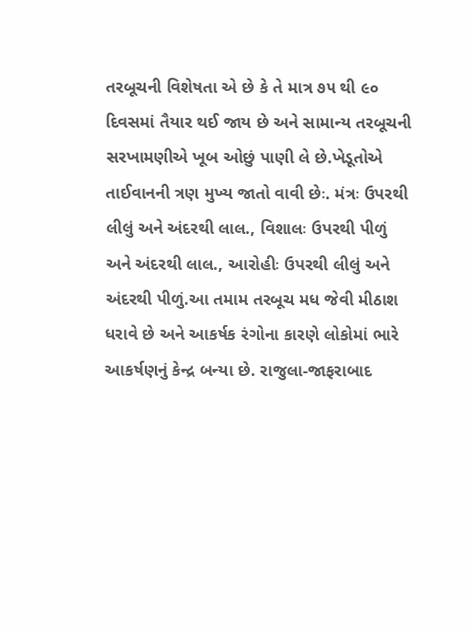તરબૂચની વિશેષતા એ છે કે તે માત્ર ૭૫ થી ૯૦ દિવસમાં તૈયાર થઈ જાય છે અને સામાન્ય તરબૂચની સરખામણીએ ખૂબ ઓછું પાણી લે છે.ખેડૂતોએ તાઈવાનની ત્રણ મુખ્ય જાતો વાવી છેઃ. મંત્રઃ ઉપરથી લીલું અને અંદરથી લાલ., વિશાલઃ ઉપરથી પીળું અને અંદરથી લાલ., આરોહીઃ ઉપરથી લીલું અને અંદરથી પીળું.આ તમામ તરબૂચ મધ જેવી મીઠાશ ધરાવે છે અને આકર્ષક રંગોના કારણે લોકોમાં ભારે આકર્ષણનું કેન્દ્ર બન્યા છે. રાજુલા-જાફરાબાદ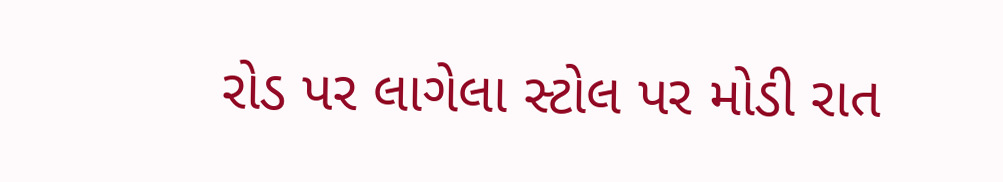રોડ પર લાગેલા સ્ટોલ પર મોડી રાત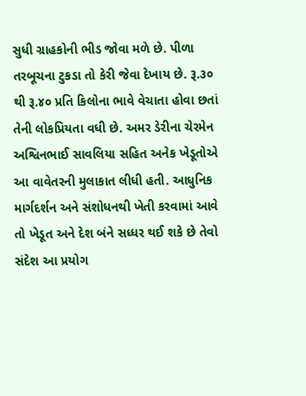સુધી ગ્રાહકોની ભીડ જોવા મળે છે. પીળા તરબૂચના ટુકડા તો કેરી જેવા દેખાય છે. રૂ.૩૦ થી રૂ.૪૦ પ્રતિ કિલોના ભાવે વેચાતા હોવા છતાં તેની લોકપ્રિયતા વધી છે. અમર ડેરીના ચેરમેન અશ્વિનભાઈ સાવલિયા સહિત અનેક ખેડૂતોએ આ વાવેતરની મુલાકાત લીધી હતી. આધુનિક માર્ગદર્શન અને સંશોધનથી ખેતી કરવામાં આવે તો ખેડૂત અને દેશ બંને સધ્ધર થઈ શકે છે તેવો સંદેશ આ પ્રયોગ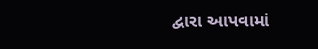દ્વારા આપવામાં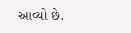આવ્યો છે.